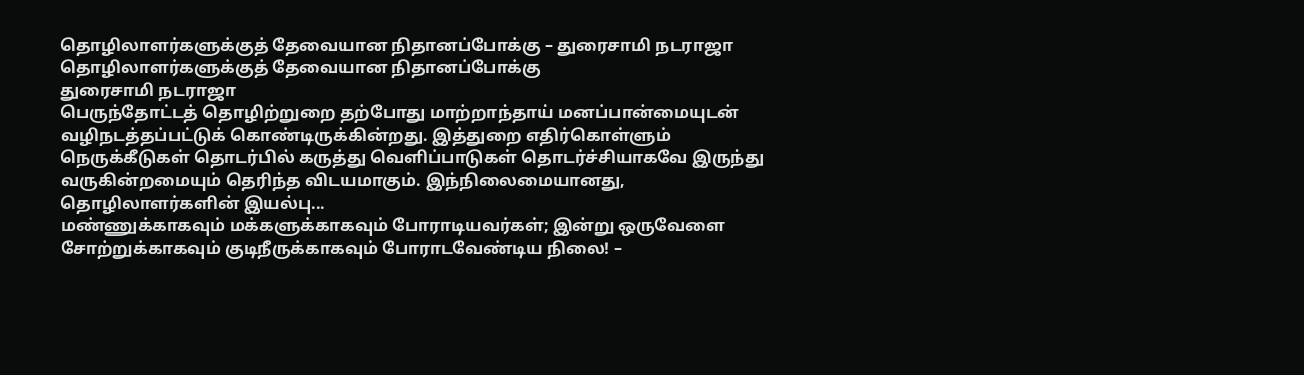தொழிலாளர்களுக்குத் தேவையான நிதானப்போக்கு – துரைசாமி நடராஜா
தொழிலாளர்களுக்குத் தேவையான நிதானப்போக்கு
துரைசாமி நடராஜா
பெருந்தோட்டத் தொழிற்றுறை தற்போது மாற்றாந்தாய் மனப்பான்மையுடன் வழிநடத்தப்பட்டுக் கொண்டிருக்கின்றது. இத்துறை எதிர்கொள்ளும் நெருக்கீடுகள் தொடர்பில் கருத்து வெளிப்பாடுகள் தொடர்ச்சியாகவே இருந்து வருகின்றமையும் தெரிந்த விடயமாகும். இந்நிலைமையானது, தொழிலாளர்களின் இயல்பு...
மண்ணுக்காகவும் மக்களுக்காகவும் போராடியவர்கள்; இன்று ஒருவேளை சோற்றுக்காகவும் குடிநீருக்காகவும் போராடவேண்டிய நிலை! –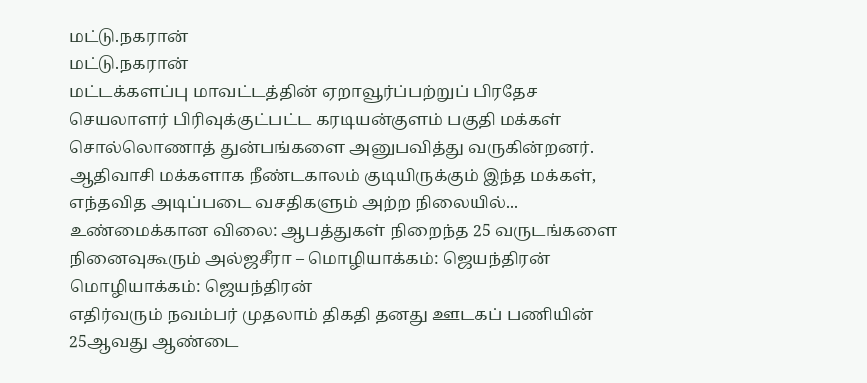மட்டு.நகரான்
மட்டு.நகரான்
மட்டக்களப்பு மாவட்டத்தின் ஏறாவூர்ப்பற்றுப் பிரதேச செயலாளர் பிரிவுக்குட்பட்ட கரடியன்குளம் பகுதி மக்கள் சொல்லொணாத் துன்பங்களை அனுபவித்து வருகின்றனர். ஆதிவாசி மக்களாக நீண்டகாலம் குடியிருக்கும் இந்த மக்கள், எந்தவித அடிப்படை வசதிகளும் அற்ற நிலையில்...
உண்மைக்கான விலை: ஆபத்துகள் நிறைந்த 25 வருடங்களை நினைவுகூரும் அல்ஜசீரா – மொழியாக்கம்: ஜெயந்திரன்
மொழியாக்கம்: ஜெயந்திரன்
எதிர்வரும் நவம்பர் முதலாம் திகதி தனது ஊடகப் பணியின் 25ஆவது ஆண்டை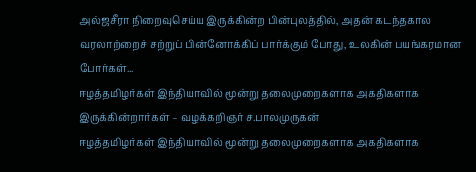அல்ஜசீரா நிறைவுசெய்ய இருக்கின்ற பின்புலத்தில், அதன் கடந்தகால வரலாற்றைச் சற்றுப் பின்னோக்கிப் பார்க்கும் போது, உலகின் பயங்கரமான போர்கள்...
ஈழத்தமிழர்கள் இந்தியாவில் மூன்று தலைமுறைகளாக அகதிகளாக இருக்கின்றார்கள் – வழக்கறிஞர் ச.பாலமுருகன்
ஈழத்தமிழர்கள் இந்தியாவில் மூன்று தலைமுறைகளாக அகதிகளாக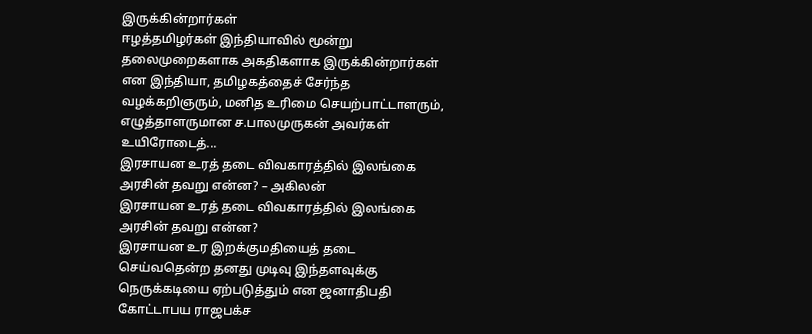இருக்கின்றார்கள்
ஈழத்தமிழர்கள் இந்தியாவில் மூன்று தலைமுறைகளாக அகதிகளாக இருக்கின்றார்கள் என இந்தியா, தமிழகத்தைச் சேர்ந்த வழக்கறிஞரும், மனித உரிமை செயற்பாட்டாளரும், எழுத்தாளருமான ச.பாலமுருகன் அவர்கள் உயிரோடைத்...
இரசாயன உரத் தடை விவகாரத்தில் இலங்கை அரசின் தவறு என்ன? – அகிலன்
இரசாயன உரத் தடை விவகாரத்தில் இலங்கை அரசின் தவறு என்ன?
இரசாயன உர இறக்குமதியைத் தடை செய்வதென்ற தனது முடிவு இந்தளவுக்கு நெருக்கடியை ஏற்படுத்தும் என ஜனாதிபதி கோட்டாபய ராஜபக்ச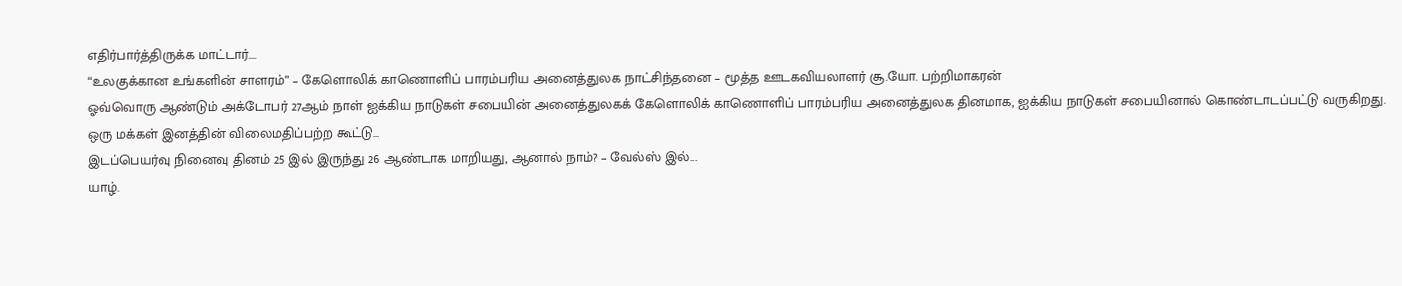எதிர்பார்த்திருக்க மாட்டார்....
“உலகுக்கான உங்களின் சாளரம்” – கேளொலிக் காணொளிப் பாரம்பரிய அனைத்துலக நாட்சிந்தனை – மூத்த ஊடகவியலாளர் சூ.யோ. பற்றிமாகரன்
ஓவ்வொரு ஆண்டும் அக்டோபர் 27ஆம் நாள் ஐக்கிய நாடுகள் சபையின் அனைத்துலகக் கேளொலிக் காணொளிப் பாரம்பரிய அனைத்துலக தினமாக, ஐக்கிய நாடுகள் சபையினால் கொண்டாடப்பட்டு வருகிறது. ஒரு மக்கள் இனத்தின் விலைமதிப்பற்ற கூட்டு...
இடப்பெயர்வு நினைவு தினம் 25 இல் இருந்து 26 ஆண்டாக மாறியது, ஆனால் நாம்? – வேல்ஸ் இல்...
யாழ்.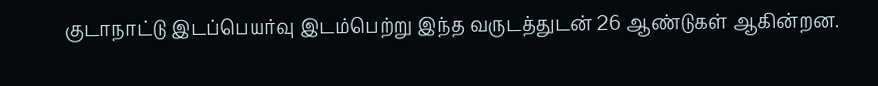குடாநாட்டு இடப்பெயர்வு இடம்பெற்று இந்த வருடத்துடன் 26 ஆண்டுகள் ஆகின்றன.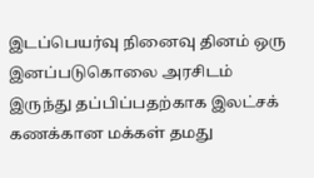இடப்பெயர்வு நினைவு தினம் ஒரு இனப்படுகொலை அரசிடம் இருந்து தப்பிப்பதற்காக இலட்சக் கணக்கான மக்கள் தமது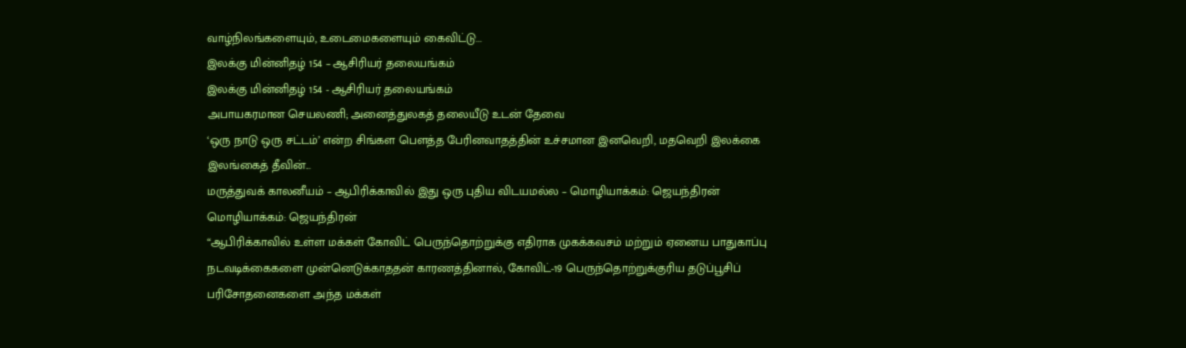வாழ்நிலங்களையும், உடைமைகளையும் கைவிட்டு...
இலக்கு மின்னிதழ் 154 – ஆசிரியர் தலையங்கம்
இலக்கு மின்னிதழ் 154 - ஆசிரியர் தலையங்கம்
அபாயகரமான செயலணி; அனைத்துலகத் தலையீடு உடன் தேவை
‘ஒரு நாடு ஒரு சட்டம்’ என்ற சிங்கள பௌத்த பேரினவாதத்தின் உச்சமான இனவெறி, மதவெறி இலக்கை இலங்கைத் தீவின்...
மருத்துவக் காலனீயம் – ஆபிரிக்காவில் இது ஒரு புதிய விடயமல்ல – மொழியாக்கம்: ஜெயந்திரன்
மொழியாக்கம்: ஜெயந்திரன்
“ஆபிரிக்காவில் உள்ள மக்கள் கோவிட் பெருந்தொற்றுக்கு எதிராக முகக்கவசம் மற்றும் ஏனைய பாதுகாப்பு நடவடிக்கைகளை முன்னெடுக்காததன் காரணத்தினால், கோவிட்-19 பெருந்தொற்றுக்குரிய தடுப்பூசிப் பரிசோதனைகளை அந்த மக்கள்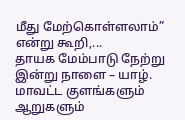மீது மேற்கொள்ளலாம்” என்று கூறி,...
தாயக மேம்பாடு நேற்று இன்று நாளை – யாழ். மாவட்ட குளங்களும் ஆறுகளும்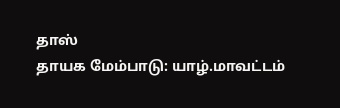தாஸ்
தாயக மேம்பாடு: யாழ்.மாவட்டம்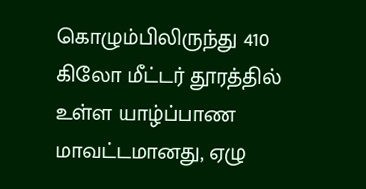கொழும்பிலிருந்து 410 கிலோ மீட்டர் தூரத்தில் உள்ள யாழ்ப்பாண மாவட்டமானது, ஏழு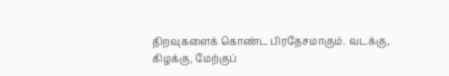திறவுகளைக் கொண்ட பிரதேசமாகும். வடக்கு, கிழக்கு, மேற்குப்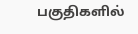பகுதிகளில்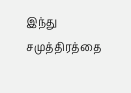இந்து சமுத்திரத்தை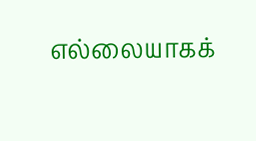எல்லையாகக்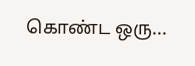கொண்ட ஒரு...